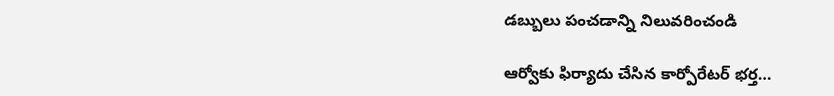డబ్బులు పంచడాన్ని నిలువరించండి

ఆర్వోకు ఫిర్యాదు చేసిన కార్పోరేటర్ భర్త…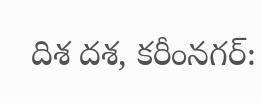దిశ దశ, కరీంనగర్: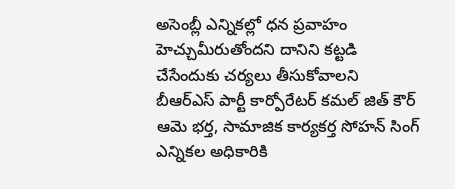అసెంబ్లీ ఎన్నికల్లో ధన ప్రవాహం హెచ్చుమీరుతోందని దానిని కట్టడి చేసేందుకు చర్యలు తీసుకోవాలని బీఆర్ఎస్ పార్టీ కార్పోరేటర్ కమల్ జిత్ కౌర్ ఆమె భర్త, సామాజిక కార్యకర్త సోహన్ సింగ్ ఎన్నికల అధికారికి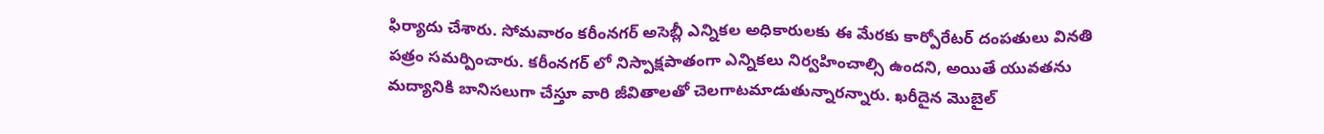ఫిర్యాదు చేశారు. సోమవారం కరీంనగర్ అసెబ్లీ ఎన్నికల అధికారులకు ఈ మేరకు కార్పోరేటర్ దంపతులు వినతి పత్రం సమర్పించారు. కరీంనగర్ లో నిస్పాక్షపాతంగా ఎన్నికలు నిర్వహించాల్సి ఉందని, అయితే యువతను మద్యానికి బానిసలుగా చేస్తూ వారి జీవితాలతో చెలగాటమాడుతున్నారన్నారు. ఖరీదైన మొబైల్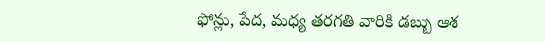ఫోన్లు, పేద, మధ్య తరగతి వారికి డబ్బు ఆశ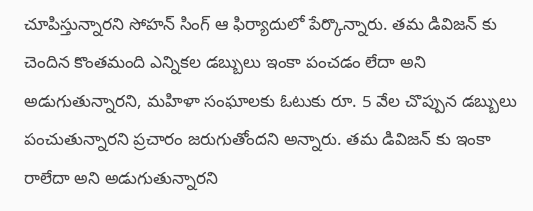చూపిస్తున్నారని సోహన్ సింగ్ ఆ ఫిర్యాదులో పేర్కొన్నారు. తమ డివిజన్ కు చెందిన కొంతమంది ఎన్నికల డబ్బులు ఇంకా పంచడం లేదా అని అడుగుతున్నారని, మహిళా సంఘాలకు ఓటుకు రూ. 5 వేల చొప్పున డబ్బులు పంచుతున్నారని ప్రచారం జరుగుతోందని అన్నారు. తమ డివిజన్ కు ఇంకా రాలేదా అని అడుగుతున్నారని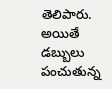తెలిపారు. అయితే డబ్బులు పంచుతున్న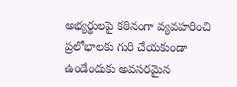అభ్యర్థులపై కఠినంగా వ్యవహరించి ప్రలోభాలకు గురి చేయకుండా ఉండేందుకు అవసరమైన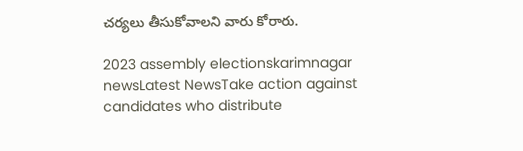చర్యలు తీసుకోవాలని వారు కోరారు.

2023 assembly electionskarimnagar newsLatest NewsTake action against candidates who distribute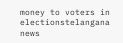money to voters in electionstelangana news